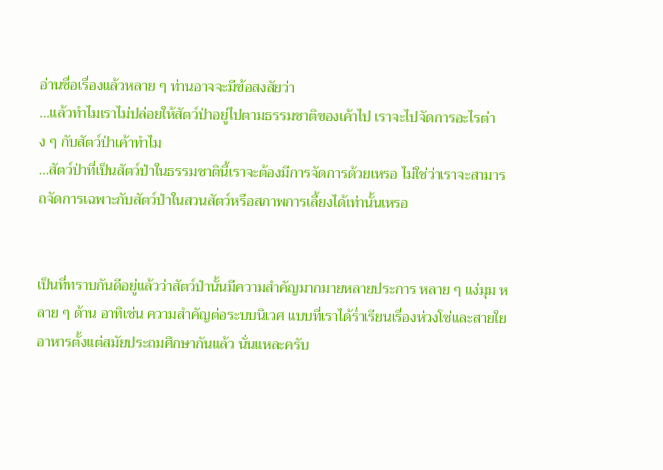อ่านชื่อเรื่องแล้วหลาย ๆ ท่านอาจจะมีข้อสงสัยว่า
…แล้วทำไมเราไม่ปล่อยให้สัตว์ป่าอยู่ไปตามธรรมชาติของเค้าไป เราจะไปจัดการอะไรต่าง ๆ กับสัตว์ป่าเค้าทำไม
…สัตว์ป่าที่เป็นสัตว์ป่าในธรรมชาตินี้เราจะต้องมีการจัดการด้วยเหรอ ไม่ใช่ว่าเราจะสามารถจัดการเฉพาะกับสัตว์ป่าในสวนสัตว์หรือสภาพการเลี้ยงได้เท่านั้นเหรอ


เป็นที่ทราบกันดีอยู่แล้วว่าสัตว์ป่านั้นมีความสำคัญมากมายหลายประการ หลาย ๆ แง่มุม หลาย ๆ ด้าน อาทิเช่น ความสำคัญต่อระบบนิเวศ แบบที่เราได้ร่ำเรียนเรื่องห่วงโซ่และสายใยอาหารตั้งแต่สมัยประถมศึกษากันแล้ว นั่นแหละครับ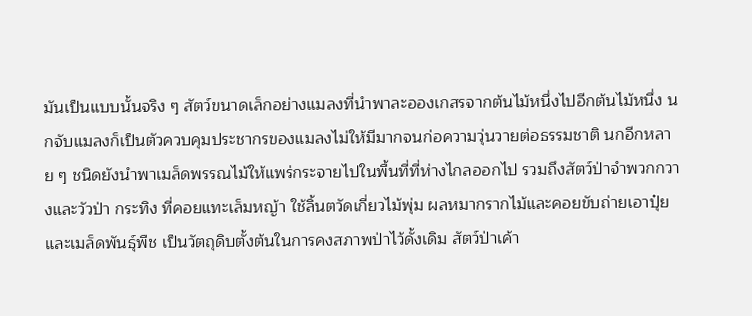มันเป็นแบบนั้นจริง ๆ สัตว์ขนาดเล็กอย่างแมลงที่นำพาละอองเกสรจากต้นไม้หนึ่งไปอีกต้นไม้หนึ่ง นกจับแมลงก็เป็นตัวควบคุมประชากรของแมลงไม่ให้มีมากจนก่อความวุ่นวายต่อธรรมชาติ นกอีกหลาย ๆ ชนิดยังนำพาเมล็ดพรรณไม้ให้แพร่กระจายไปในพื้นที่ที่ห่างไกลออกไป รวมถึงสัตว์ป่าจำพวกกวางและวัวป่า กระทิง ที่คอยแทะเล็มหญ้า ใช้ลิ้นตวัดเกี่ยวไม้พุ่ม ผลหมากรากไม้และคอยขับถ่ายเอาปุ๋ยและเมล็ดพันธุ์พืช เป็นวัตถุดิบตั้งต้นในการคงสภาพป่าไว้ดั้งเดิม สัตว์ป่าเค้า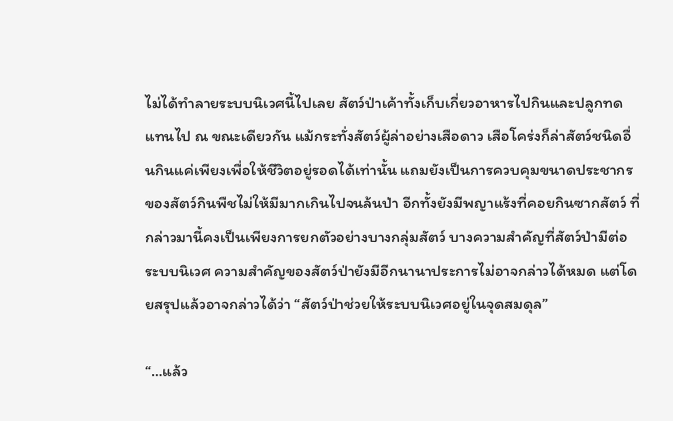ไม่ได้ทำลายระบบนิเวศนี้ไปเลย สัตว์ป่าเค้าทั้งเก็บเกี่ยวอาหารไปกินและปลูกทดแทนไป ณ ขณะเดียวกัน แม้กระทั่งสัตว์ผู้ล่าอย่างเสือดาว เสือโคร่งก็ล่าสัตว์ชนิดอื่นกินแค่เพียงเพื่อให้ชีวิตอยู่รอดได้เท่านั้น แถมยังเป็นการควบคุมขนาดประชากรของสัตว์กินพืชไม่ให้มีมากเกินไปจนล้นป่า อีกทั้งยังมีพญาแร้งที่คอยกินซากสัตว์ ที่กล่าวมานี้คงเป็นเพียงการยกตัวอย่างบางกลุ่มสัตว์ บางความสำคัญที่สัตว์ป่ามีต่อระบบนิเวศ ความสำคัญของสัตว์ป่ายังมีอีกนานาประการไม่อาจกล่าวได้หมด แต่โดยสรุปแล้วอาจกล่าวได้ว่า “สัตว์ป่าช่วยให้ระบบนิเวศอยู่ในจุดสมดุล”

“…แล้ว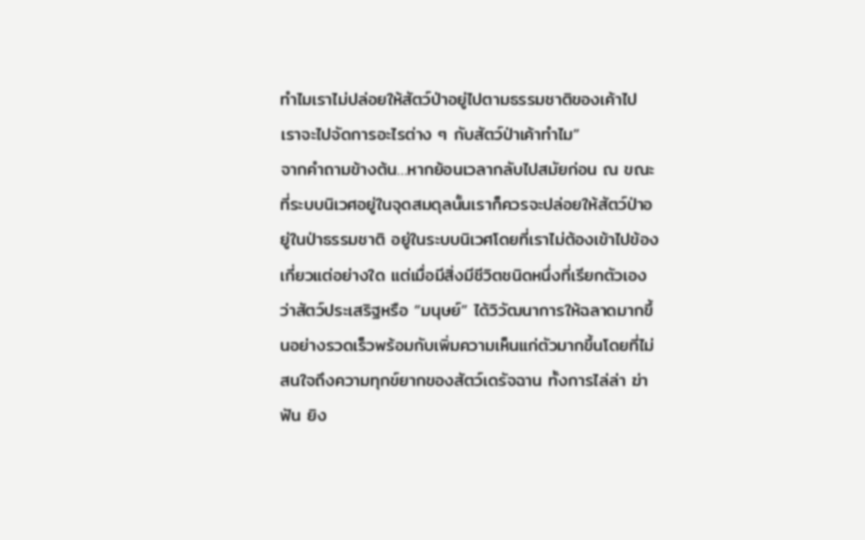ทำไมเราไม่ปล่อยให้สัตว์ป่าอยู่ไปตามธรรมชาติของเค้าไป เราจะไปจัดการอะไรต่าง ๆ กับสัตว์ป่าเค้าทำไม”
จากคำถามข้างต้น…หากย้อนเวลากลับไปสมัยก่อน ณ ขณะที่ระบบนิเวศอยู่ในจุดสมดุลนั้นเราก็ควรจะปล่อยให้สัตว์ป่าอยู่ในป่าธรรมชาติ อยู่ในระบบนิเวศโดยที่เราไม่ต้องเข้าไปข้องเกี่ยวแต่อย่างใด แต่เมื่อมีสิ่งมีชีวิตชนิดหนึ่งที่เรียกตัวเองว่าสัตว์ประเสริฐหรือ “มนุษย์” ได้วิวัฒนาการให้ฉลาดมากขึ้นอย่างรวดเร็วพร้อมกับเพิ่มความเห็นแก่ตัวมากขึ้นโดยที่ไม่สนใจถึงความทุกข์ยากของสัตว์เดรัจฉาน ทั้งการไล่ล่า ฆ่าฟัน ยิง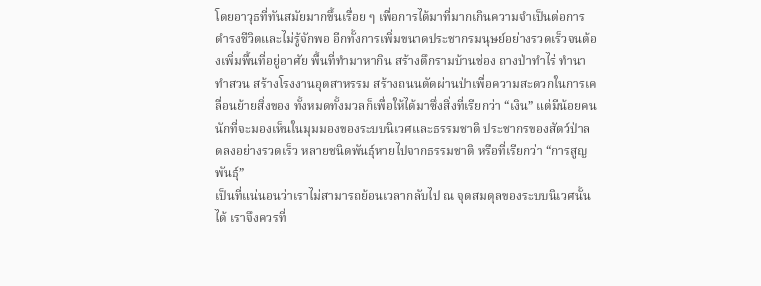โดยอาวุธที่ทันสมัยมากขึ้นเรื่อย ๆ เพื่อการได้มาที่มากเกินความจำเป็นต่อการดำรงชีวิตและไม่รู้จักพอ อีกทั้งการเพิ่มขนาดประชากรมนุษย์อย่างรวดเร็วจนต้องเพิ่มพื้นที่อยู่อาศัย พื้นที่ทำมาหากิน สร้างตึกรามบ้านช่อง ถางป่าทำไร่ ทำนา ทำสวน สร้างโรงงานอุตสาหรรม สร้างถนนตัดผ่านป่าเพื่อความสะดวกในการเคลื่อนย้ายสิ่งของ ทั้งหมดทั้งมวลก็เพื่อให้ได้มาซึ่งสิ่งที่เรียกว่า “เงิน” แต่มีน้อยคนนักที่จะมองเห็นในมุมมองของระบบนิเวศและธรรมชาติ ประชากรของสัตว์ป่าลดลงอย่างรวดเร็ว หลายชนิดพันธุ์หายไปจากธรรมชาติ หรือที่เรียกว่า “การสูญพันธุ์”
เป็นที่แน่นอนว่าเราไม่สามารถย้อนเวลากลับไป ณ จุดสมดุลของระบบนิเวศนั้นได้ เราจึงควรที่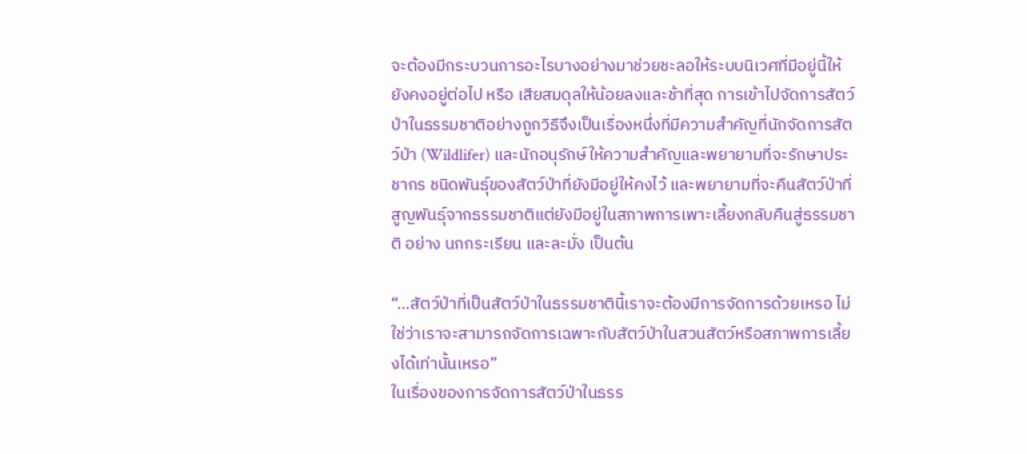จะต้องมีกระบวนการอะไรบางอย่างมาช่วยชะลอให้ระบบนิเวศที่มีอยู่นี้ให้ยังคงอยู่ต่อไป หรือ เสียสมดุลให้น้อยลงและช้าที่สุด การเข้าไปจัดการสัตว์ป่าในธรรมชาติอย่างถูกวิธีจึงเป็นเรื่องหนึ่งที่มีความสำคัญที่นักจัดการสัตว์ป่า (Wildlifer) และนักอนุรักษ์ให้ความสำคัญและพยายามที่จะรักษาประชากร ชนิดพันธุ์ของสัตว์ป่าที่ยังมีอยู่ให้คงไว้ และพยายามที่จะคืนสัตว์ป่าที่สูญพันธุ์จากธรรมชาติแต่ยังมีอยู่ในสภาพการเพาะเลี้ยงกลับคืนสู่ธรรมชาติ อย่าง นกกระเรียน และละมั่ง เป็นต้น

“…สัตว์ป่าที่เป็นสัตว์ป่าในธรรมชาตินี้เราจะต้องมีการจัดการด้วยเหรอ ไม่ใช่ว่าเราจะสามารถจัดการเฉพาะกับสัตว์ป่าในสวนสัตว์หรือสภาพการเลี้ยงได้เท่านั้นเหรอ”
ในเรื่องของการจัดการสัตว์ป่าในธรร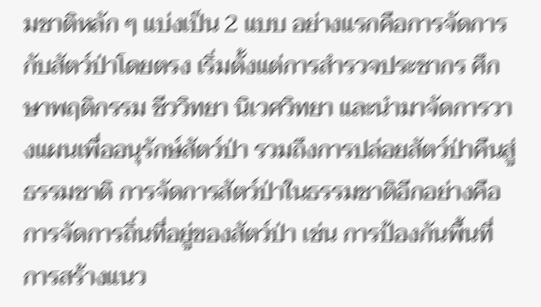มชาติหลัก ๆ แบ่งเป็น 2 แบบ อย่างแรกคือการจัดการกับสัตว์ป่าโดยตรง เริ่มตั้งแต่การสำรวจประชากร ศึกษาพฤติกรรม ชีววิทยา นิเวศวิทยา และนำมาจัดการวางแผนเพื่ออนุรักษ์สัตว์ป่า รวมถึงการปล่อยสัตว์ป่าคืนสู่ธรรมชาติ การจัดการสัตว์ป่าในธรรมชาติอีกอย่างคือ การจัดการถิ่นที่อยู่ของสัตว์ป่า เช่น การป้องกันพื้นที่ การสร้างแนว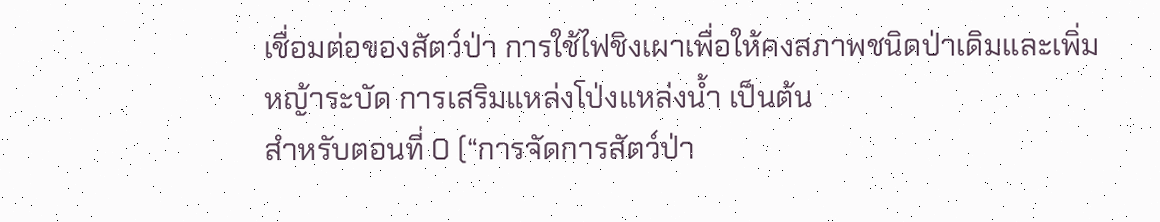เชื่อมต่อของสัตว์ป่า การใช้ไฟชิงเผาเพื่อให้คงสภาพชนิดป่าเดิมและเพิ่มหญ้าระบัด การเสริมแหล่งโป่งแหล่งน้ำ เป็นต้น
สำหรับตอนที่ 0 (“การจัดการสัตว์ป่า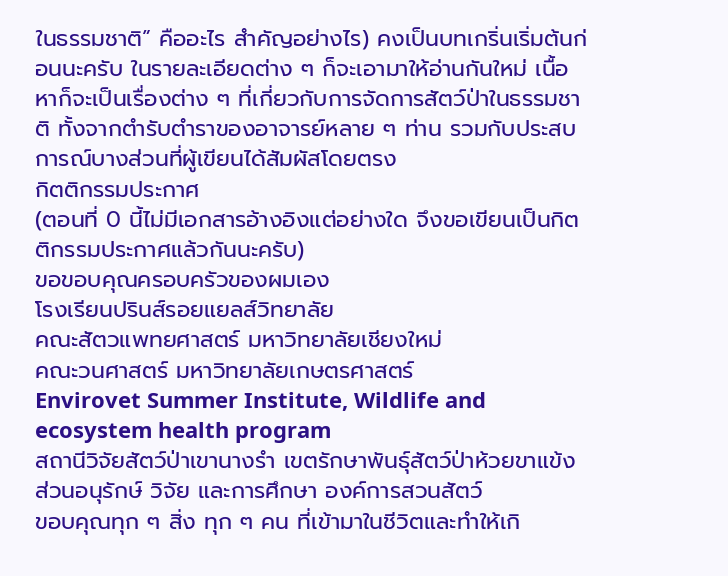ในธรรมชาติ” คืออะไร สำคัญอย่างไร) คงเป็นบทเกริ่นเริ่มต้นก่อนนะครับ ในรายละเอียดต่าง ๆ ก็จะเอามาให้อ่านกันใหม่ เนื้อหาก็จะเป็นเรื่องต่าง ๆ ที่เกี่ยวกับการจัดการสัตว์ป่าในธรรมชาติ ทั้งจากตำรับตำราของอาจารย์หลาย ๆ ท่าน รวมกับประสบการณ์บางส่วนที่ผู้เขียนได้สัมผัสโดยตรง
กิตติกรรมประกาศ
(ตอนที่ 0 นี้ไม่มีเอกสารอ้างอิงแต่อย่างใด จึงขอเขียนเป็นกิตติกรรมประกาศแล้วกันนะครับ)
ขอขอบคุณครอบครัวของผมเอง
โรงเรียนปรินส์รอยแยลส์วิทยาลัย
คณะสัตวแพทยศาสตร์ มหาวิทยาลัยเชียงใหม่
คณะวนศาสตร์ มหาวิทยาลัยเกษตรศาสตร์
Envirovet Summer Institute, Wildlife and ecosystem health program
สถานีวิจัยสัตว์ป่าเขานางรำ เขตรักษาพันธุ์สัตว์ป่าห้วยขาแข้ง
ส่วนอนุรักษ์ วิจัย และการศึกษา องค์การสวนสัตว์
ขอบคุณทุก ๆ สิ่ง ทุก ๆ คน ที่เข้ามาในชีวิตและทำให้เกิ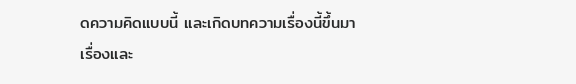ดความคิดแบบนี้ และเกิดบทความเรื่องนี้ขึ้นมา
เรื่องและ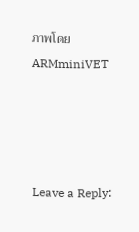ภาพโดย ARMminiVET




Leave a Reply: